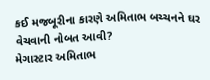કઈ મજબૂરીના કારણે અમિતાભ બચ્ચનને ઘર વેચવાની નોબત આવી?
મેગાસ્ટાર અમિતાભ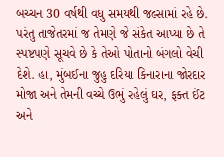બચ્ચન 30 વર્ષથી વધુ સમયથી જલ્સામાં રહે છે. પરંતુ તાજેતરમાં જ તેમણે જે સંકેત આપ્યા છે તે સ્પષ્ટપણે સૂચવે છે કે તેઓ પોતાનો બંગલો વેચી દેશે. હા, મુંબઈના જુહુ દરિયા કિનારાના જોરદાર મોજા અને તેમની વચ્ચે ઉભું રહેલું ઘર, ફક્ત ઈંટ અને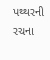પથ્થરની રચના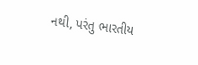નથી, પરંતુ ભારતીય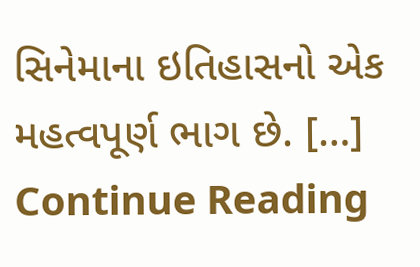સિનેમાના ઇતિહાસનો એક મહત્વપૂર્ણ ભાગ છે. […]
Continue Reading